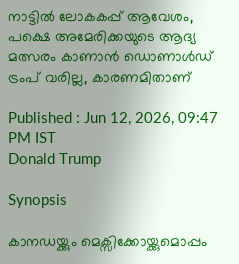നാട്ടിൽ ലോകകപ്പ് ആവേശം, പക്ഷെ അമേരിക്കയുടെ ആദ്യ മത്സരം കാണാന്‍ ഡൊണാള്‍ഡ് ട്രംപ് വരില്ല, കാരണമിതാണ്

Published : Jun 12, 2026, 09:47 PM IST
Donald Trump

Synopsis

കാനഡയ്ക്കും മെക്സിക്കോയ്ക്കുമൊപ്പം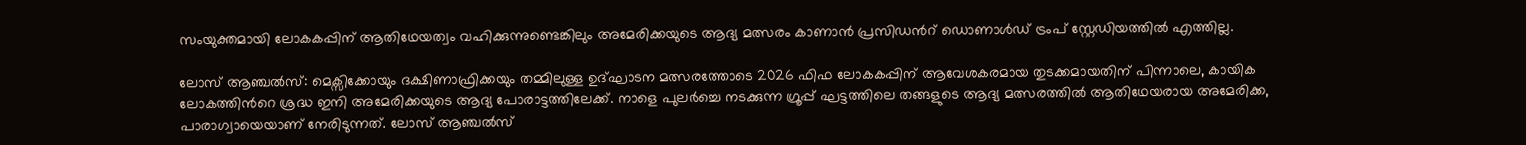സംയുക്തമായി ലോകകപ്പിന് ആതിഥേയത്വം വഹിക്കുന്നുണ്ടെങ്കിലും അമേരിക്കയുടെ ആദ്യ മത്സരം കാണാന്‍ പ്രസിഡന്‍റ് ഡൊണാൾഡ് ട്രംപ് സ്റ്റേഡിയത്തിൽ എത്തില്ല.

ലോസ് ആഞ്ചൽസ്: മെക്സിക്കോയും ദക്ഷിണാഫ്രിക്കയും തമ്മിലുള്ള ഉദ്ഘാടന മത്സരത്തോടെ 2026 ഫിഫ ലോകകപ്പിന് ആവേശകരമായ തുടക്കമായതിന് പിന്നാലെ, കായിക ലോകത്തിന്‍റെ ശ്രദ്ധ ഇനി അമേരിക്കയുടെ ആദ്യ പോരാട്ടത്തിലേക്ക്. നാളെ പുലര്‍ച്ചെ നടക്കുന്ന ഗ്രൂപ്പ് ഘട്ടത്തിലെ തങ്ങളുടെ ആദ്യ മത്സരത്തിൽ ആതിഥേയരായ അമേരിക്ക, പാരാഗ്വായെയാണ് നേരിടുന്നത്. ലോസ് ആഞ്ചൽസ്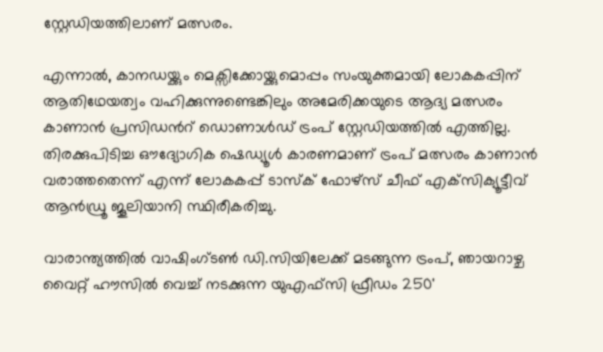സ്റ്റേഡിയത്തിലാണ് മത്സരം.

എന്നാൽ, കാനഡയ്ക്കും മെക്സിക്കോയ്ക്കുമൊപ്പം സംയുക്തമായി ലോകകപ്പിന് ആതിഥേയത്വം വഹിക്കുന്നുണ്ടെങ്കിലും അമേരിക്കയുടെ ആദ്യ മത്സരം കാണാന്‍ പ്രസിഡന്‍റ് ഡൊണാൾഡ് ട്രംപ് സ്റ്റേഡിയത്തിൽ എത്തില്ല. തിരക്കുപിടിച്ച ഔദ്യോഗിക ഷെഡ്യൂൾ കാരണമാണ് ട്രംപ് മത്സരം കാണാൻ വരാത്തതെന്ന് എന്ന് ലോകകപ്പ് ടാസ്‌ക് ഫോഴ്‌സ് ചീഫ് എക്‌സിക്യൂട്ടീവ് ആൻഡ്രൂ ജൂലിയാനി സ്ഥിരീകരിച്ചു.

വാരാന്ത്യത്തിൽ വാഷിംഗ്ടൺ ഡി.സിയിലേക്ക് മടങ്ങുന്ന ട്രംപ്, ഞായറാഴ്ച വൈറ്റ് ഹൗസിൽ വെച്ച് നടക്കുന്ന യുഎഫ്‌സി ഫ്രീഡം 250'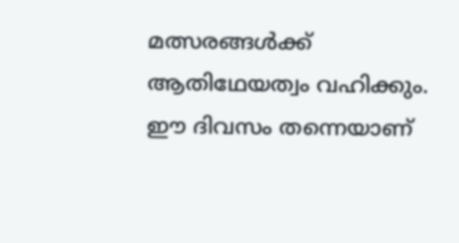മത്സരങ്ങൾക്ക് ആതിഥേയത്വം വഹിക്കും. ഈ ദിവസം തന്നെയാണ്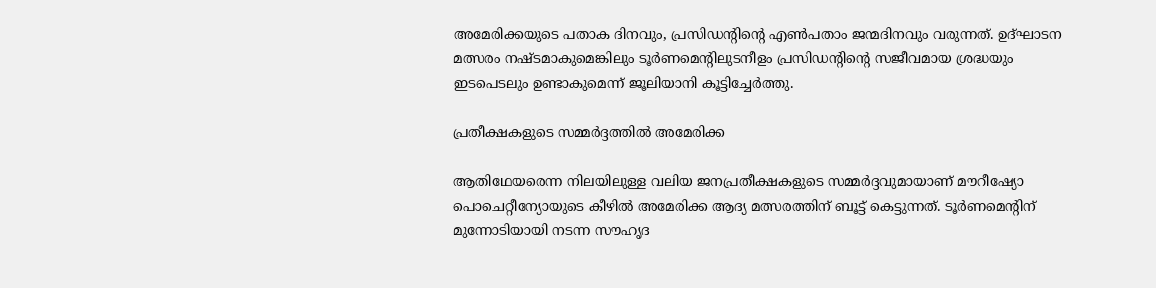അമേരിക്കയുടെ പതാക ദിനവും, പ്രസിഡന്‍റിന്‍റെ എൺപതാം ജന്മദിനവും വരുന്നത്. ഉദ്ഘാടന മത്സരം നഷ്ടമാകുമെങ്കിലും ടൂർണമെന്‍റിലുടനീളം പ്രസിഡന്‍റിന്‍റെ സജീവമായ ശ്രദ്ധയും ഇടപെടലും ഉണ്ടാകുമെന്ന് ജൂലിയാനി കൂട്ടിച്ചേർത്തു.

പ്രതീക്ഷകളുടെ സമ്മർദ്ദത്തിൽ അമേരിക്ക

ആതിഥേയരെന്ന നിലയിലുള്ള വലിയ ജനപ്രതീക്ഷകളുടെ സമ്മർദ്ദവുമായാണ് മൗറീഷ്യോ പൊചെറ്റീന്യോയുടെ കീഴിൽ അമേരിക്ക ആദ്യ മത്സരത്തിന് ബൂട്ട് കെട്ടുന്നത്. ടൂർണമെന്‍റിന് മുന്നോടിയായി നടന്ന സൗഹൃദ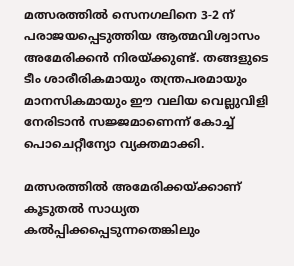മത്സരത്തിൽ സെനഗലിനെ 3-2 ന് പരാജയപ്പെടുത്തിയ ആത്മവിശ്വാസം അമേരിക്കൻ നിരയ്ക്കുണ്ട്. തങ്ങളുടെ ടീം ശാരീരികമായും തന്ത്രപരമായും മാനസികമായും ഈ വലിയ വെല്ലുവിളി നേരിടാൻ സജ്ജമാണെന്ന് കോച്ച് പൊചെറ്റീന്യോ വ്യക്തമാക്കി.

മത്സരത്തിൽ അമേരിക്കയ്ക്കാണ് കൂടുതൽ സാധ്യത കൽപ്പിക്കപ്പെടുന്നതെങ്കിലും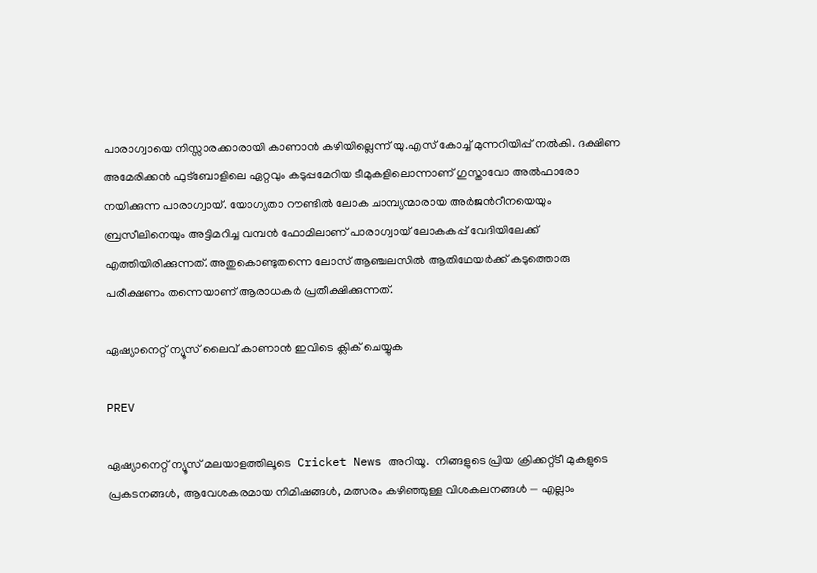പാരാഗ്വായെ നിസ്സാരക്കാരായി കാണാൻ കഴിയില്ലെന്ന് യു.എസ് കോച്ച് മുന്നറിയിപ്പ് നൽകി. ദക്ഷിണ അമേരിക്കൻ ഫുട്ബോളിലെ ഏറ്റവും കടുപ്പമേറിയ ടീമുകളിലൊന്നാണ് ഗുസ്താവോ അൽഫാരോ നയിക്കുന്ന പാരാഗ്വായ്. യോഗ്യതാ റൗണ്ടിൽ ലോക ചാമ്പ്യന്മാരായ അർജന്‍റീനയെയും ബ്രസീലിനെയും അട്ടിമറിച്ച വമ്പൻ ഫോമിലാണ് പാരാഗ്വായ് ലോകകപ്പ് വേദിയിലേക്ക് എത്തിയിരിക്കുന്നത്. അതുകൊണ്ടുതന്നെ ലോസ് ആഞ്ചലസിൽ ആതിഥേയർക്ക് കടുത്തൊരു പരീക്ഷണം തന്നെയാണ് ആരാധകർ പ്രതീക്ഷിക്കുന്നത്.

ഏഷ്യാനെറ്റ് ന്യൂസ് ലൈവ് കാണാന്‍ ഇവിടെ ക്ലിക് ചെയ്യുക

PREV

ഏഷ്യാനെറ്റ് ന്യൂസ് മലയാളത്തിലൂടെ  Cricket News അറിയൂ.  നിങ്ങളുടെ പ്രിയ ക്രിക്കറ്റ്ടീ മുകളുടെ പ്രകടനങ്ങൾ, ആവേശകരമായ നിമിഷങ്ങൾ, മത്സരം കഴിഞ്ഞുള്ള വിശകലനങ്ങൾ — എല്ലാം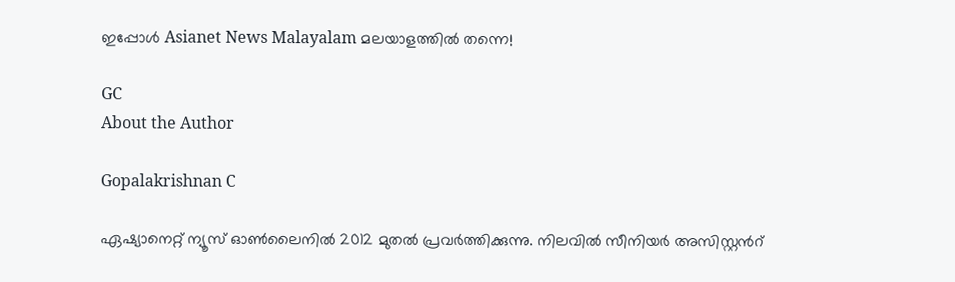ഇപ്പോൾ Asianet News Malayalam മലയാളത്തിൽ തന്നെ!

GC
About the Author

Gopalakrishnan C

ഏഷ്യാനെറ്റ് ന്യൂസ് ഓണ്‍ലൈനില്‍ 2012 മുതല്‍ പ്രവര്‍ത്തിക്കുന്നു. നിലവില്‍ സീനിയര്‍ അസിസ്റ്റന്‍റ്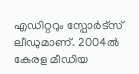എഡിറ്ററും സ്പോർട്സ് ലീഡുമാണ്. 2004ൽ കേരള മീഡിയ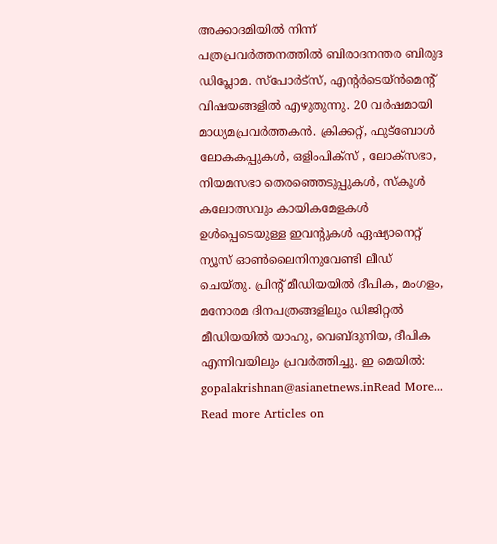അക്കാദമിയില്‍ നിന്ന് പത്രപ്രവര്‍ത്തനത്തില്‍ ബിരാദനന്തര ബിരുദ ഡിപ്ലോമ. സ്പോര്‍ട്സ്, എന്‍റര്‍ടെയ്ൻമെന്‍റ് വിഷയങ്ങളില്‍ എഴുതുന്നു. 20 വര്‍ഷമായി മാധ്യമപ്രവര്‍ത്തകൻ. ക്രിക്കറ്റ്, ഫുട്ബോള്‍ ലോകകപ്പുകൾ, ഒളിംപിക്സ് , ലോക്സഭാ, നിയമസഭാ തെരഞ്ഞെടുപ്പുകള്‍, സ്കൂള്‍ കലോത്സവും കായികമേളകള്‍ ഉള്‍പ്പെടെയുള്ള ഇവന്‍റുകള്‍ ഏഷ്യാനെറ്റ് ന്യൂസ് ഓണ്‍ലൈനിനുവേണ്ടി ലീഡ് ചെയ്തു. പ്രിന്‍റ് മീഡിയയില്‍ ദീപിക, മംഗളം, മനോരമ ദിനപത്രങ്ങളിലും ഡിജിറ്റൽ മീഡിയയില്‍ യാഹു, വെബ്ദുനിയ, ദീപിക എന്നിവയിലും പ്രവര്‍ത്തിച്ചു. ഇ മെയില്‍: gopalakrishnan@asianetnews.inRead More...
Read more Articles on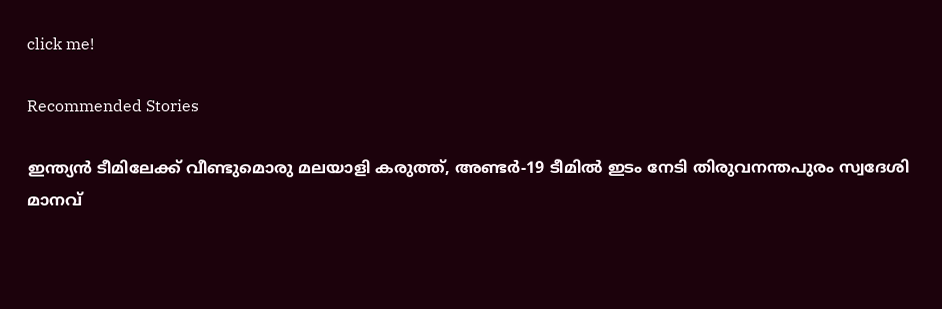click me!

Recommended Stories

ഇന്ത്യൻ ടീമിലേക്ക് വീണ്ടുമൊരു മലയാളി കരുത്ത്, അണ്ടർ-19 ടീമിൽ ഇടം നേടി തിരുവനന്തപുരം സ്വദേശി മാനവ്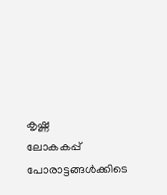കൃഷ്ണ
ലോകകപ്പ് പോരാട്ടങ്ങ‌ൾക്കിടെ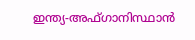ഇന്ത്യ-അഫ്ഗാനിസ്ഥാൻ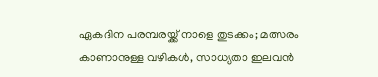ഏകദിന പരമ്പരയ്ക്ക് നാളെ തുടക്കം; മത്സരം കാണാനുള്ള വഴികൾ, സാധ്യതാ ഇലവന്‍